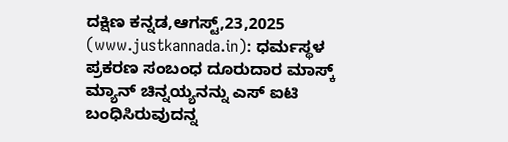ದಕ್ಷಿಣ ಕನ್ನಡ,ಆಗಸ್ಟ್,23,2025 (www.justkannada.in): ಧರ್ಮಸ್ಥಳ ಪ್ರಕರಣ ಸಂಬಂಧ ದೂರುದಾರ ಮಾಸ್ಕ್ ಮ್ಯಾನ್ ಚಿನ್ನಯ್ಯನನ್ನು ಎಸ್ ಐಟಿ ಬಂಧಿಸಿರುವುದನ್ನ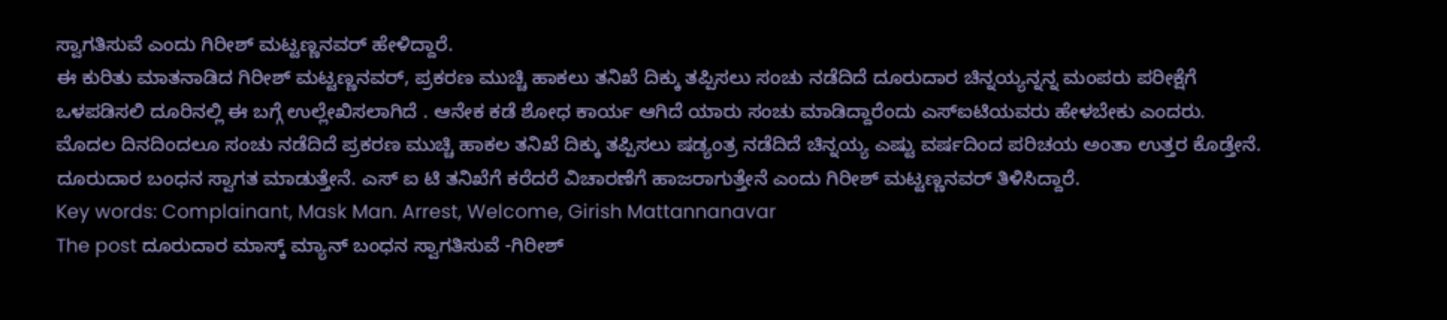ಸ್ವಾಗತಿಸುವೆ ಎಂದು ಗಿರೀಶ್ ಮಟ್ಟಣ್ಣನವರ್ ಹೇಳಿದ್ದಾರೆ.
ಈ ಕುರಿತು ಮಾತನಾಡಿದ ಗಿರೀಶ್ ಮಟ್ಟಣ್ಣನವರ್, ಪ್ರಕರಣ ಮುಚ್ಚಿ ಹಾಕಲು ತನಿಖೆ ದಿಕ್ಕು ತಪ್ಪಿಸಲು ಸಂಚು ನಡೆದಿದೆ ದೂರುದಾರ ಚಿನ್ನಯ್ಯನ್ನನ್ನ ಮಂಪರು ಪರೀಕ್ಷೆಗೆ ಒಳಪಡಿಸಲಿ ದೂರಿನಲ್ಲಿ ಈ ಬಗ್ಗೆ ಉಲ್ಲೇಖಿಸಲಾಗಿದೆ . ಆನೇಕ ಕಡೆ ಶೋಧ ಕಾರ್ಯ ಆಗಿದೆ ಯಾರು ಸಂಚು ಮಾಡಿದ್ದಾರೆಂದು ಎಸ್ಐಟಿಯವರು ಹೇಳಬೇಕು ಎಂದರು.
ಮೊದಲ ದಿನದಿಂದಲೂ ಸಂಚು ನಡೆದಿದೆ ಪ್ರಕರಣ ಮುಚ್ಚಿ ಹಾಕಲ ತನಿಖೆ ದಿಕ್ಕು ತಪ್ಪಿಸಲು ಷಡ್ಯಂತ್ರ ನಡೆದಿದೆ ಚಿನ್ನಯ್ಯ ಎಷ್ಟು ವರ್ಷದಿಂದ ಪರಿಚಯ ಅಂತಾ ಉತ್ತರ ಕೊಡ್ತೇನೆ. ದೂರುದಾರ ಬಂಧನ ಸ್ವಾಗತ ಮಾಡುತ್ತೇನೆ. ಎಸ್ ಐ ಟಿ ತನಿಖೆಗೆ ಕರೆದರೆ ವಿಚಾರಣೆಗೆ ಹಾಜರಾಗುತ್ತೇನೆ ಎಂದು ಗಿರೀಶ್ ಮಟ್ಟಣ್ಣನವರ್ ತಿಳಿಸಿದ್ದಾರೆ.
Key words: Complainant, Mask Man. Arrest, Welcome, Girish Mattannanavar
The post ದೂರುದಾರ ಮಾಸ್ಕ್ ಮ್ಯಾನ್ ಬಂಧನ ಸ್ವಾಗತಿಸುವೆ -ಗಿರೀಶ್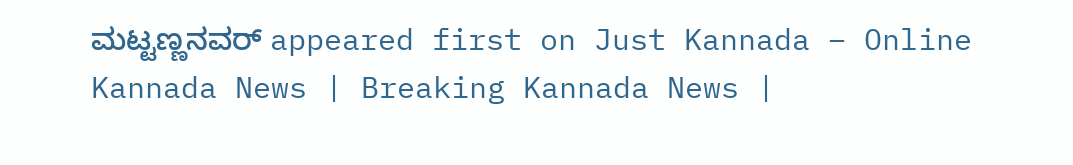ಮಟ್ಟಣ್ಣನವರ್ appeared first on Just Kannada – Online Kannada News | Breaking Kannada News |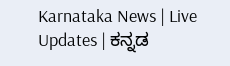Karnataka News | Live Updates | ಕನ್ನಡ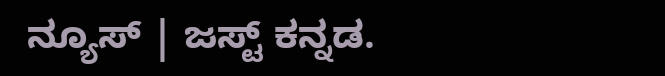ನ್ಯೂಸ್ | ಜಸ್ಟ್ ಕನ್ನಡ.